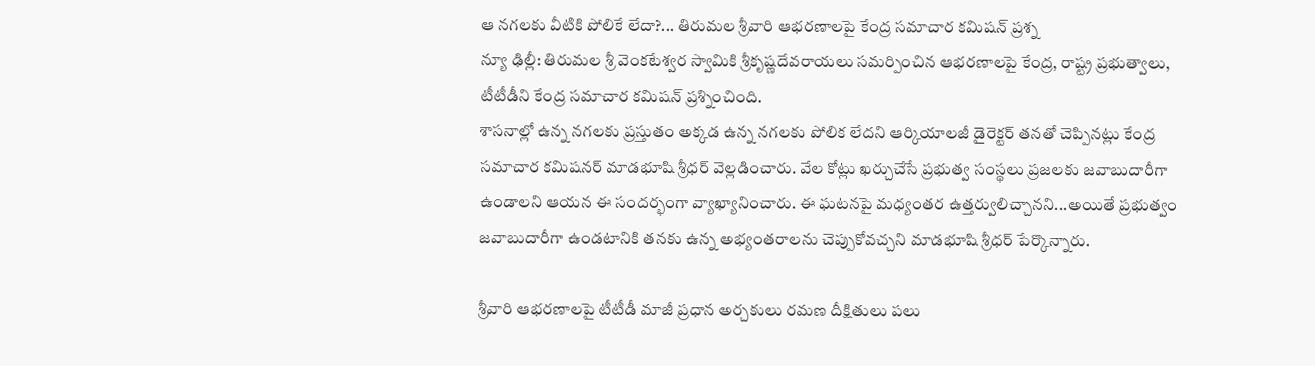ఆ నగలకు వీటికి పోలికే లేదా?... తిరుమల శ్రీవారి ఆభరణాలపై కేంద్ర సమాచార కమిషన్ ప్రశ్న
న్యూ ఢిల్లీ: తిరుమల శ్రీ వెంకటేశ్వర స్వామికి శ్రీకృష్ణదేవరాయలు సమర్పించిన ఆభరణాలపై కేంద్ర, రాష్ట్ర ప్రభుత్వాలు, టీటీడీని కేంద్ర సమాచార కమిషన్ ప్రశ్నించింది.
శాసనాల్లో ఉన్న నగలకు ప్రస్తుతం అక్కడ ఉన్న నగలకు పోలిక లేదని ఆర్కియాలజీ డైరెక్టర్ తనతో చెప్పినట్లు కేంద్ర సమాచార కమిషనర్ మాడభూషి శ్రీధర్ వెల్లడించారు. వేల కోట్లు ఖర్చుచేసే ప్రభుత్వ సంస్థలు ప్రజలకు జవాబుదారీగా ఉండాలని ఆయన ఈ సందర్భంగా వ్యాఖ్యానించారు. ఈ ఘటనపై మధ్యంతర ఉత్తర్వులిచ్చానని...అయితే ప్రభుత్వం జవాబుదారీగా ఉండటానికి తనకు ఉన్న అభ్యంతరాలను చెప్పుకోవచ్చని మాడభూషి శ్రీధర్ పేర్కొన్నారు.

శ్రీవారి ఆభరణాలపై టీటీడీ మాజీ ప్రధాన అర్చకులు రమణ దీక్షితులు పలు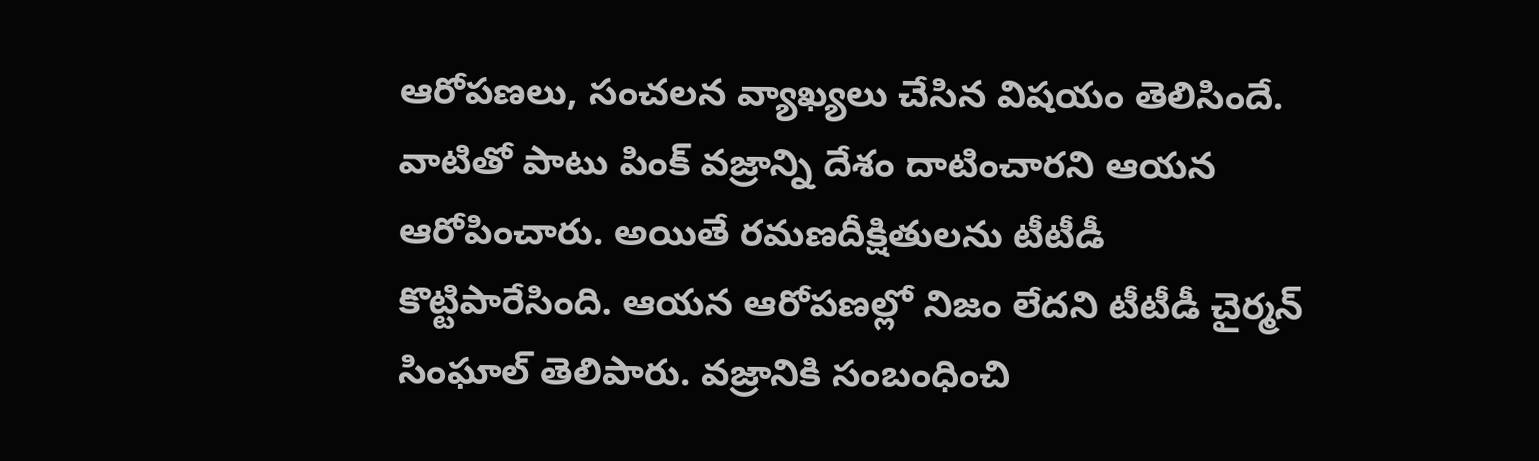ఆరోపణలు, సంచలన వ్యాఖ్యలు చేసిన విషయం తెలిసిందే. వాటితో పాటు పింక్ వజ్రాన్ని దేశం దాటించారని ఆయన ఆరోపించారు. అయితే రమణదీక్షితులను టీటీడీ కొట్టిపారేసింది. ఆయన ఆరోపణల్లో నిజం లేదని టీటీడీ చైర్మన్ సింఘాల్ తెలిపారు. వజ్రానికి సంబంధించి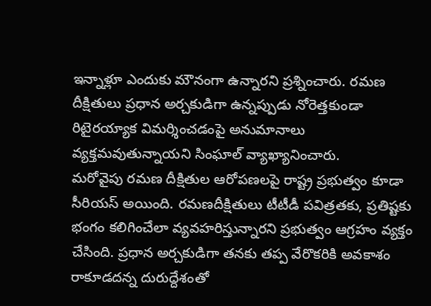ఇన్నాళ్లూ ఎందుకు మౌనంగా ఉన్నారని ప్రశ్నించారు. రమణ దీక్షితులు ప్రధాన అర్చకుడిగా ఉన్నప్పుడు నోరెత్తకుండా రిటైరయ్యాక విమర్శించడంపై అనుమానాలు వ్యక్తమవుతున్నాయని సింఘాల్ వ్యాఖ్యానించారు.
మరోవైపు రమణ దీక్షితుల ఆరోపణలపై రాష్ట్ర ప్రభుత్వం కూడా సీరియస్ అయింది. రమణదీక్షితులు టీటీడీ పవిత్రతకు, ప్రతిష్టకు భంగం కలిగించేలా వ్యవహరిస్తున్నారని ప్రభుత్వం ఆగ్రహం వ్యక్తం చేసింది. ప్రధాన అర్చకుడిగా తనకు తప్ప వేరొకరికి అవకాశం రాకూడదన్న దురుద్దేశంతో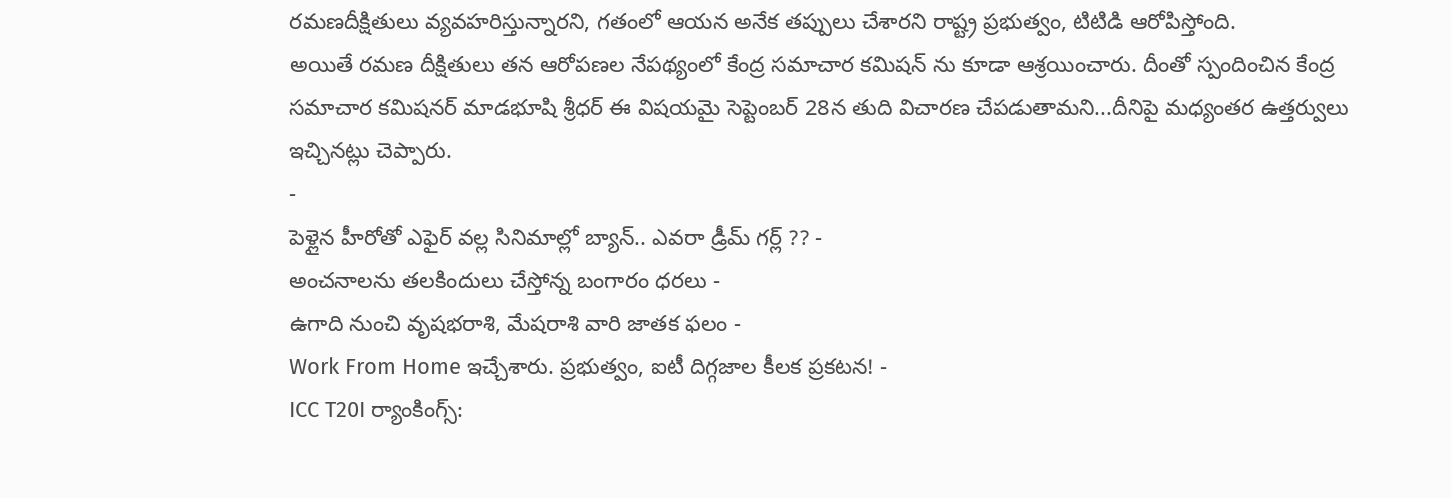రమణదీక్షితులు వ్యవహరిస్తున్నారని, గతంలో ఆయన అనేక తప్పులు చేశారని రాష్ట్ర ప్రభుత్వం, టిటిడి ఆరోపిస్తోంది.
అయితే రమణ దీక్షితులు తన ఆరోపణల నేపథ్యంలో కేంద్ర సమాచార కమిషన్ ను కూడా ఆశ్రయించారు. దీంతో స్పందించిన కేంద్ర సమాచార కమిషనర్ మాడభూషి శ్రీధర్ ఈ విషయమై సెప్టెంబర్ 28న తుది విచారణ చేపడుతామని...దీనిపై మధ్యంతర ఉత్తర్వులు ఇచ్చినట్లు చెప్పారు.
-
పెళ్లైన హీరోతో ఎఫైర్ వల్ల సినిమాల్లో బ్యాన్.. ఎవరా డ్రీమ్ గర్ల్ ?? -
అంచనాలను తలకిందులు చేస్తోన్న బంగారం ధరలు -
ఉగాది నుంచి వృషభరాశి, మేషరాశి వారి జాతక ఫలం -
Work From Home ఇచ్చేశారు. ప్రభుత్వం, ఐటీ దిగ్గజాల కీలక ప్రకటన! -
ICC T20I ర్యాంకింగ్స్: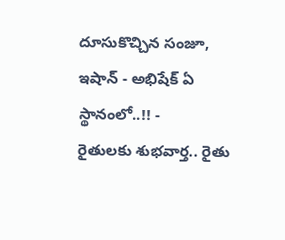దూసుకొచ్చిన సంజూ, ఇషాన్ - అభిషేక్ ఏ స్థానంలో..!! -
రైతులకు శుభవార్త.. రైతు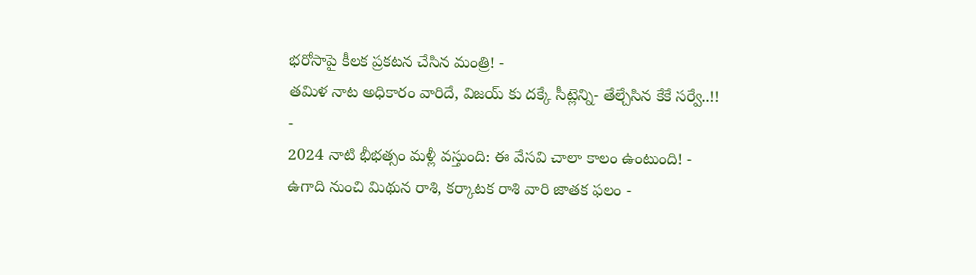భరోసాపై కీలక ప్రకటన చేసిన మంత్రి! -
తమిళ నాట అధికారం వారిదే, విజయ్ కు దక్కే సీట్లెన్ని- తేల్చేసిన కేకే సర్వే..!! -
2024 నాటి భీభత్సం మళ్లీ వస్తుంది: ఈ వేసవి చాలా కాలం ఉంటుంది! -
ఉగాది నుంచి మిథున రాశి, కర్కాటక రాశి వారి జాతక ఫలం -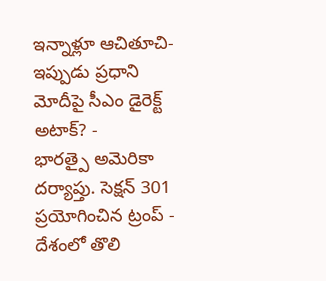ఇన్నాళ్లూ ఆచితూచి- ఇప్పుడు ప్రధాని మోదీపై సీఎం డైరెక్ట్ అటాక్? -
భారత్పై అమెరికా దర్యాప్తు. సెక్షన్ 301 ప్రయోగించిన ట్రంప్ -
దేశంలో తొలి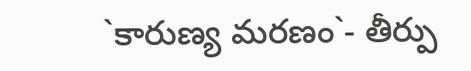`కారుణ్య మరణం`- తీర్పు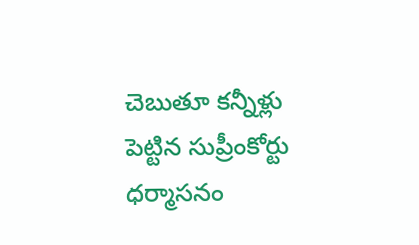చెబుతూ కన్నీళ్లు పెట్టిన సుప్రీంకోర్టు ధర్మాసనం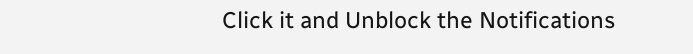Click it and Unblock the Notifications